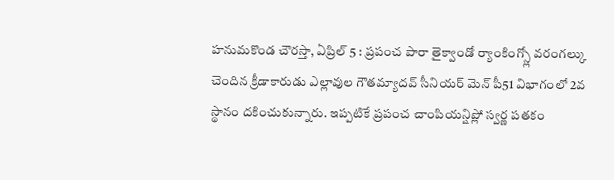హనుమకొండ చౌరస్తా, ఏప్రిల్ 5 : ప్రపంచ పారా తైక్వాండో ర్యాంకింగ్స్లో వరంగల్కు చెందిన క్రీడాకారుడు ఎల్లావుల గౌతమ్యాదవ్ సీనియర్ మెన్ పీ51 విభాగంలో 2వ స్థానం దకించుకున్నారు. ఇప్పటికే ప్రపంచ చాంపియన్షిప్లో స్వర్ణ పతకం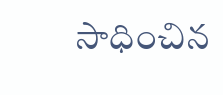సాధించిన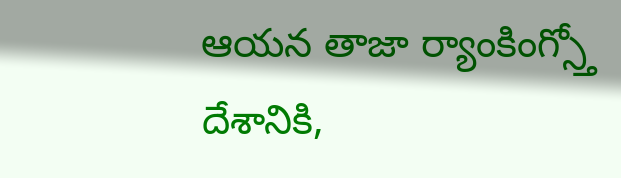ఆయన తాజా ర్యాంకింగ్స్తో దేశానికి,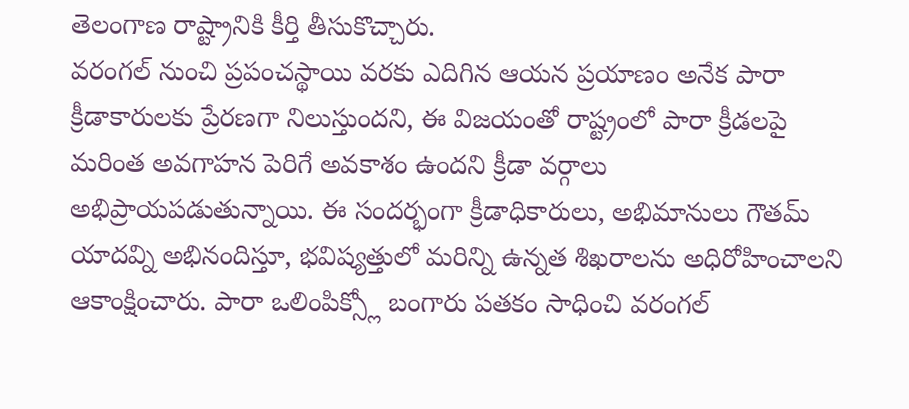తెలంగాణ రాష్ట్రానికి కీర్తి తీసుకొచ్చారు.
వరంగల్ నుంచి ప్రపంచస్థాయి వరకు ఎదిగిన ఆయన ప్రయాణం అనేక పారా క్రీడాకారులకు ప్రేరణగా నిలుస్తుందని, ఈ విజయంతో రాష్ట్రంలో పారా క్రీడలపై మరింత అవగాహన పెరిగే అవకాశం ఉందని క్రీడా వర్గాలు అభిప్రాయపడుతున్నాయి. ఈ సందర్భంగా క్రీడాధికారులు, అభిమానులు గౌతమ్ యాదవ్ని అభినందిస్తూ, భవిష్యత్తులో మరిన్ని ఉన్నత శిఖరాలను అధిరోహించాలని ఆకాంక్షించారు. పారా ఒలింపిక్స్లో బంగారు పతకం సాధించి వరంగల్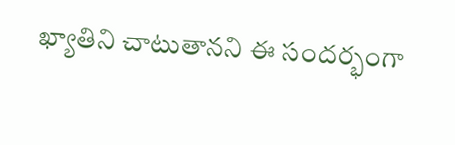ఖ్యాతిని చాటుతానని ఈ సందర్భంగా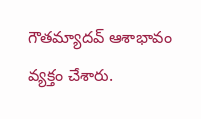గౌతమ్యాదవ్ ఆశాభావం వ్యక్తం చేశారు.